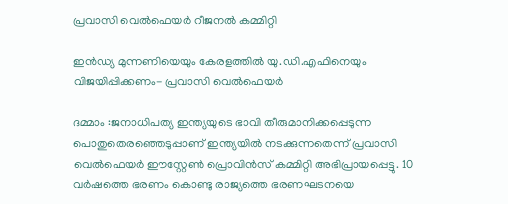പ്രവാസി വെൽഫെയർ റീജനൽ കമ്മിറ്റി

ഇൻഡ്യ മുന്നണിയെയും കേരളത്തിൽ യു.ഡി.എഫിനെയും വിജയിപ്പിക്കണം- പ്രവാസി വെൽഫെയർ

ദമ്മാം :ജനാധിപത്യ ഇന്ത്യയുടെ ഭാവി തീരുമാനിക്കപ്പെടുന്ന പൊതുതെരഞ്ഞെടുപ്പാണ് ഇന്ത്യയിൽ നടക്കുന്നതെന്ന് പ്രവാസി വെൽഫെയർ ഈസ്റ്റേൺ പ്രൊവിൻസ് കമ്മിറ്റി അഭിപ്രായപ്പെട്ടു. 10 വർഷത്തെ ഭരണം കൊണ്ടു രാജ്യത്തെ ഭരണഘടനയെ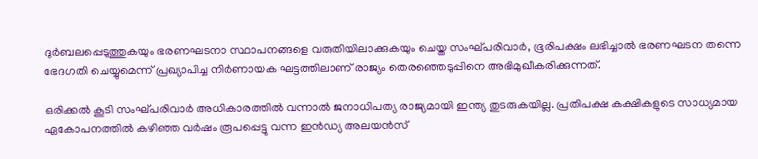ദുർബലപ്പെടുത്തുകയും ഭരണഘടനാ സ്ഥാപനങ്ങളെ വരുതിയിലാക്കുകയും ചെയ്ത സംഘ്പരിവാർ, ഭൂരിപക്ഷം ലഭിച്ചാൽ ഭരണഘടന തന്നെ ഭേദഗതി ചെയ്യുമെന്ന് പ്രഖ്യാപിച്ച നിർണായക ഘട്ടത്തിലാണ് രാജ്യം തെരഞ്ഞെടുപ്പിനെ അഭിമുഖീകരിക്കുന്നത്.

ഒരിക്കൽ കൂടി സംഘ്പരിവാർ അധികാരത്തിൽ വന്നാൽ ജനാധിപത്യ രാജ്യമായി ഇന്ത്യ തുടരുകയില്ല. പ്രതിപക്ഷ കക്ഷികളുടെ സാധ്യമായ ഏകോപനത്തിൽ കഴിഞ്ഞ വർഷം രൂപപ്പെട്ടു വന്ന ഇൻഡ്യ അലയൻസ്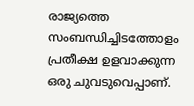രാജ്യത്തെ സംബന്ധിച്ചിടത്തോളം പ്രതീക്ഷ ഉളവാക്കുന്ന ഒരു ചുവടുവെപ്പാണ്.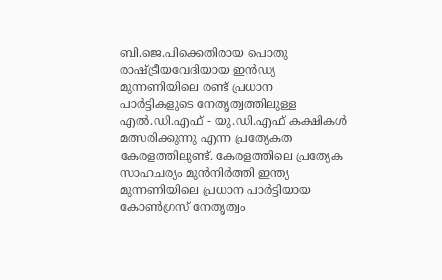ബി.ജെ.പിക്കെതിരായ പൊതു രാഷ്ട്രീയവേദിയായ ഇൻഡ്യ മുന്നണിയിലെ രണ്ട് പ്രധാന പാർട്ടികളുടെ നേതൃത്വത്തിലുള്ള എൽ.ഡി.എഫ് - യു.ഡി.എഫ് കക്ഷികൾ മത്സരിക്കുന്നു എന്ന പ്രത്യേകത കേരളത്തിലുണ്ട്. കേരളത്തിലെ പ്രത്യേക സാഹചര്യം മുൻനിർത്തി ഇന്ത്യ മുന്നണിയിലെ പ്രധാന പാർട്ടിയായ കോൺഗ്രസ് നേതൃത്വം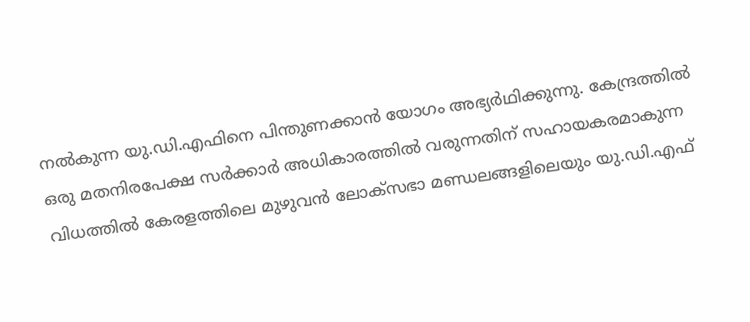നൽകുന്ന യു.ഡി.എഫിനെ പിന്തുണക്കാൻ യോഗം അഭ്യർഥിക്കുന്നു. കേന്ദ്രത്തിൽ ഒരു മതനിരപേക്ഷ സർക്കാർ അധികാരത്തിൽ വരുന്നതിന് സഹായകരമാകുന്ന വിധത്തിൽ കേരളത്തിലെ മുഴുവൻ ലോക്സഭാ മണ്ഡലങ്ങളിലെയും യു.ഡി.എഫ്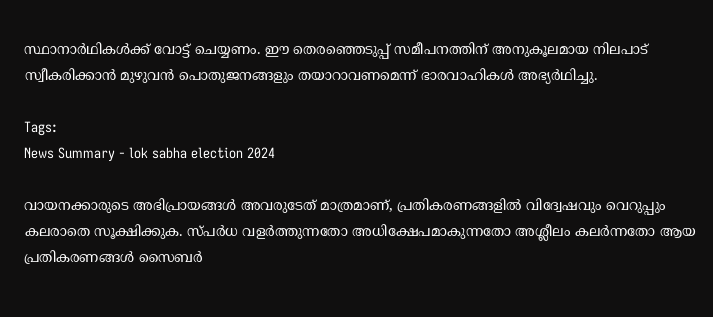സ്ഥാനാർഥികൾക്ക് വോട്ട് ചെയ്യണം. ഈ തെരഞ്ഞെടുപ്പ് സമീപനത്തിന് അനുകൂലമായ നിലപാട് സ്വീകരിക്കാൻ മുഴുവൻ പൊതുജനങ്ങളും തയാറാവണമെന്ന് ഭാരവാഹികൾ അഭ്യർഥിച്ചു.

Tags:
News Summary - lok sabha election 2024

വായനക്കാരുടെ അഭിപ്രായങ്ങള്‍ അവരുടേത് മാത്രമാണ്, പ്രതികരണങ്ങളിൽ വിദ്വേഷവും വെറുപ്പും കലരാതെ സൂക്ഷിക്കുക. സ്പർധ വളർത്തുന്നതോ അധിക്ഷേപമാകുന്നതോ അശ്ലീലം കലർന്നതോ ആയ പ്രതികരണങ്ങൾ സൈബർ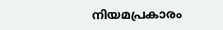നിയമപ്രകാരം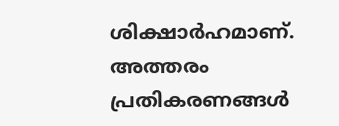ശിക്ഷാർഹമാണ്. അത്തരം പ്രതികരണങ്ങൾ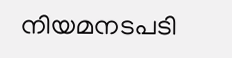നിയമനടപടി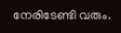നേരിടേണ്ടി വരും.